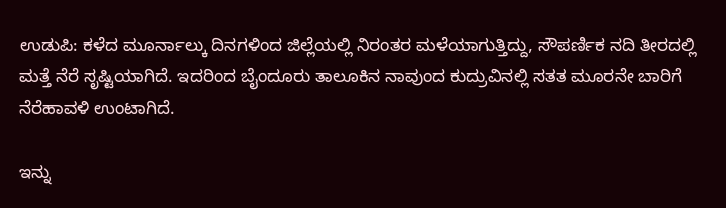ಉಡುಪಿ: ಕಳೆದ ಮೂರ್ನಾಲ್ಕು ದಿನಗಳಿಂದ ಜಿಲ್ಲೆಯಲ್ಲಿ ನಿರಂತರ ಮಳೆಯಾಗುತ್ತಿದ್ದು, ಸೌಪರ್ಣಿಕ ನದಿ ತೀರದಲ್ಲಿ ಮತ್ತೆ ನೆರೆ ಸೃಷ್ಟಿಯಾಗಿದೆ. ಇದರಿಂದ ಬೈಂದೂರು ತಾಲೂಕಿನ ನಾವುಂದ ಕುದ್ರುವಿನಲ್ಲಿ ಸತತ ಮೂರನೇ ಬಾರಿಗೆ ನೆರೆಹಾವಳಿ ಉಂಟಾಗಿದೆ.

ಇನ್ನು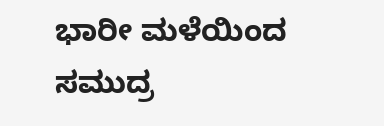ಭಾರೀ ಮಳೆಯಿಂದ ಸಮುದ್ರ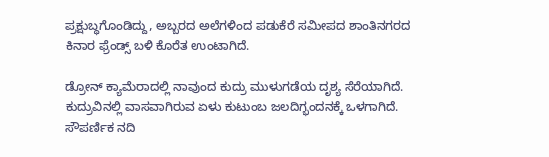ಪ್ರಕ್ಷುಬ್ಧಗೊಂಡಿದ್ದು, ಅಬ್ಬರದ ಅಲೆಗಳಿಂದ ಪಡುಕೆರೆ ಸಮೀಪದ ಶಾಂತಿನಗರದ ಕಿನಾರ ಫ್ರೆಂಡ್ಸ್ ಬಳಿ ಕೊರೆತ ಉಂಟಾಗಿದೆ.

ಡ್ರೋನ್ ಕ್ಯಾಮೆರಾದಲ್ಲಿ ನಾವುಂದ ಕುದ್ರು ಮುಳುಗಡೆಯ ದೃಶ್ಯ ಸೆರೆಯಾಗಿದೆ. ಕುದ್ರುವಿನಲ್ಲಿ ವಾಸವಾಗಿರುವ ಏಳು ಕುಟುಂಬ ಜಲದಿಗ್ಭಂದನಕ್ಕೆ ಒಳಗಾಗಿದೆ. ಸೌಪರ್ಣಿಕ ನದಿ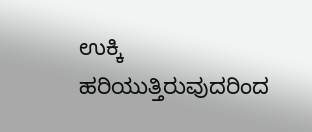ಉಕ್ಕಿ ಹರಿಯುತ್ತಿರುವುದರಿಂದ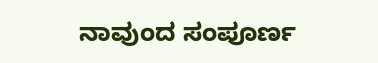ನಾವುಂದ ಸಂಪೂರ್ಣ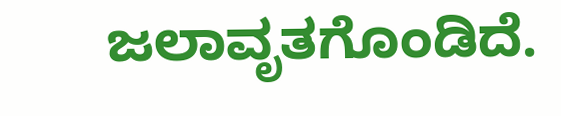ಜಲಾವೃತಗೊಂಡಿದೆ.